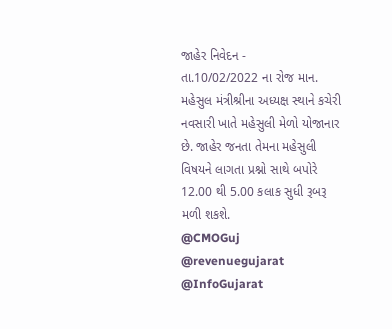જાહેર નિવેદન -
તા.10/02/2022 ના રોજ માન. મહેસુલ મંત્રીશ્રીના અધ્યક્ષ સ્થાને કચેરી નવસારી ખાતે મહેસુલી મેળો યોજાનાર છે. જાહેર જનતા તેમના મહેસુલી વિષયને લાગતા પ્રશ્નો સાથે બપોરે 12.00 થી 5.00 કલાક સુધી રૂબરૂ મળી શકશે.
@CMOGuj @revenuegujarat @InfoGujarat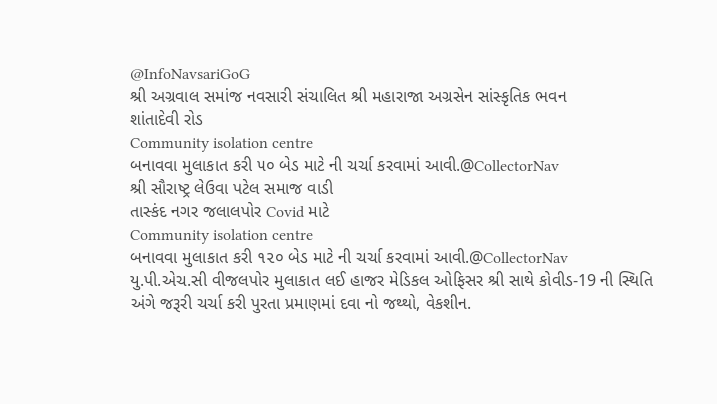@InfoNavsariGoG
શ્રી અગ્રવાલ સમાંજ નવસારી સંચાલિત શ્રી મહારાજા અગ્રસેન સાંસ્કૃતિક ભવન
શાંતાદેવી રોડ
Community isolation centre
બનાવવા મુલાકાત કરી ૫૦ બેડ માટે ની ચર્ચા કરવામાં આવી.@CollectorNav
શ્રી સૌરાષ્ટ્ર લેઉવા પટેલ સમાજ વાડી
તાસ્કંદ નગર જલાલપોર Covid માટે
Community isolation centre
બનાવવા મુલાકાત કરી ૧૨૦ બેડ માટે ની ચર્ચા કરવામાં આવી.@CollectorNav
યુ.પી.એચ.સી વીજલપોર મુલાકાત લઈ હાજર મેડિકલ ઓફિસર શ્રી સાથે કોવીડ-19 ની સ્થિતિ અંગે જરૂરી ચર્ચા કરી પુરતા પ્રમાણમાં દવા નો જથ્થો, વેકશીન.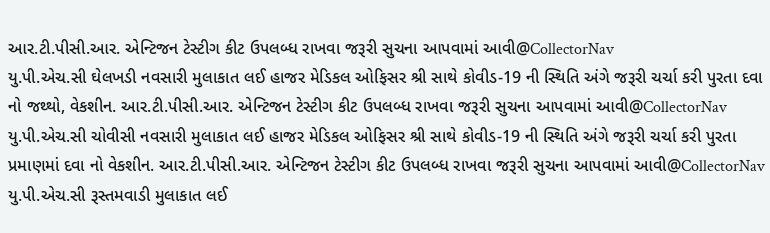આર.ટી.પીસી.આર. એન્ટિજન ટેસ્ટીગ કીટ ઉપલબ્ધ રાખવા જરૂરી સુચના આપવામાં આવી@CollectorNav
યુ.પી.એચ.સી ઘેલખડી નવસારી મુલાકાત લઈ હાજર મેડિકલ ઓફિસર શ્રી સાથે કોવીડ-19 ની સ્થિતિ અંગે જરૂરી ચર્ચા કરી પુરતા દવા નો જથ્થો, વેકશીન. આર.ટી.પીસી.આર. એન્ટિજન ટેસ્ટીગ કીટ ઉપલબ્ધ રાખવા જરૂરી સુચના આપવામાં આવી@CollectorNav
યુ.પી.એચ.સી ચોવીસી નવસારી મુલાકાત લઈ હાજર મેડિકલ ઓફિસર શ્રી સાથે કોવીડ-19 ની સ્થિતિ અંગે જરૂરી ચર્ચા કરી પુરતા પ્રમાણમાં દવા નો વેકશીન. આર.ટી.પીસી.આર. એન્ટિજન ટેસ્ટીગ કીટ ઉપલબ્ધ રાખવા જરૂરી સુચના આપવામાં આવી@CollectorNav
યુ.પી.એચ.સી રૂસ્તમવાડી મુલાકાત લઈ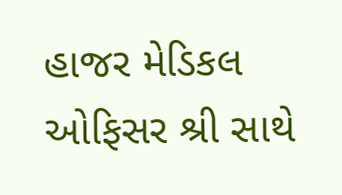હાજર મેડિકલ ઓફિસર શ્રી સાથે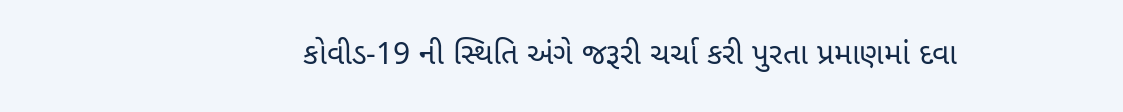કોવીડ-19 ની સ્થિતિ અંગે જરૂરી ચર્ચા કરી પુરતા પ્રમાણમાં દવા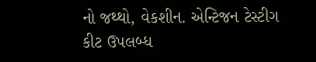નો જથ્થો, વેકશીન. એન્ટિજન ટેસ્ટીગ કીટ ઉપલબ્ધ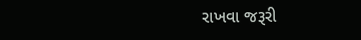રાખવા જરૂરી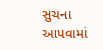સુચના આપવામાં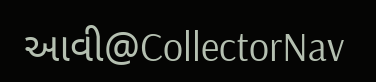આવી@CollectorNav